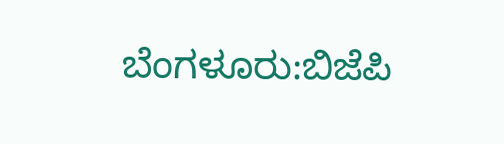ಬೆಂಗಳೂರು:ಬಿಜೆಪಿ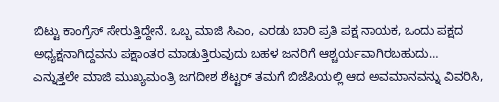ಬಿಟ್ಟು ಕಾಂಗ್ರೆಸ್ ಸೇರುತ್ತಿದ್ದೇನೆ‌. ಒಬ್ಬ ಮಾಜಿ ಸಿಎಂ, ಎರಡು ಬಾರಿ ಪ್ರತಿ ಪಕ್ಷ ನಾಯಕ, ಒಂದು ಪಕ್ಷದ ಅಧ್ಯಕ್ಷನಾಗಿದ್ದವನು ಪಕ್ಷಾಂತರ ಮಾಡುತ್ತಿರುವುದು ಬಹಳ‌ ಜನರಿಗೆ ಆಶ್ಚರ್ಯವಾಗಿರಬಹುದು… ಎನ್ನುತ್ತಲೇ ಮಾಜಿ ಮುಖ್ಯಮಂತ್ರಿ ಜಗದೀಶ ಶೆಟ್ಟರ್ ತಮಗೆ ಬಿಜೆಪಿಯಲ್ಲಿ ಆದ ಅವಮಾನವನ್ನು ವಿವರಿಸಿ,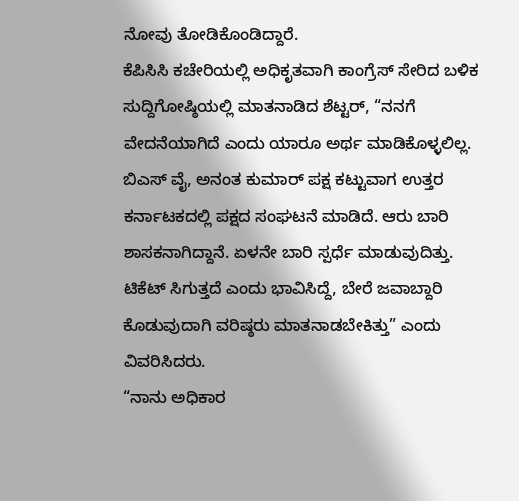ನೋವು ತೋಡಿಕೊಂಡಿದ್ದಾರೆ.
ಕೆಪಿಸಿಸಿ ಕಚೇರಿಯಲ್ಲಿ ಅಧಿಕೃತವಾಗಿ ಕಾಂಗ್ರೆಸ್ ಸೇರಿದ ಬಳಿಕ ಸುದ್ದಿಗೋಷ್ಠಿಯಲ್ಲಿ ಮಾತನಾಡಿದ ಶೆಟ್ಟರ್, “ನನಗೆ ವೇದನೆಯಾಗಿದೆ ಎಂದು ಯಾರೂ ಅರ್ಥ ಮಾಡಿಕೊಳ್ಳಲಿಲ್ಲ. ಬಿಎಸ್ ವೈ, ಅನಂತ ಕುಮಾರ್ ಪಕ್ಷ ಕಟ್ಟುವಾಗ ಉತ್ತರ ಕರ್ನಾಟಕದಲ್ಲಿ ಪಕ್ಷದ ಸಂಘಟನೆ ಮಾಡಿದೆ. ಆರು ಬಾರಿ ಶಾಸಕನಾಗಿದ್ದಾನೆ. ಏಳನೇ ಬಾರಿ ಸ್ಪರ್ಧೆ ಮಾಡುವುದಿತ್ತು. ಟಿಕೆಟ್ ಸಿಗುತ್ತದೆ ಎಂದು ಭಾವಿಸಿದ್ದೆ, ಬೇರೆ ಜವಾಬ್ದಾರಿ ಕೊಡುವುದಾಗಿ ವರಿಷ್ಠರು ಮಾತನಾಡಬೇಕಿತ್ತು” ಎಂದು ವಿವರಿಸಿದರು.
“ನಾನು ಅಧಿಕಾರ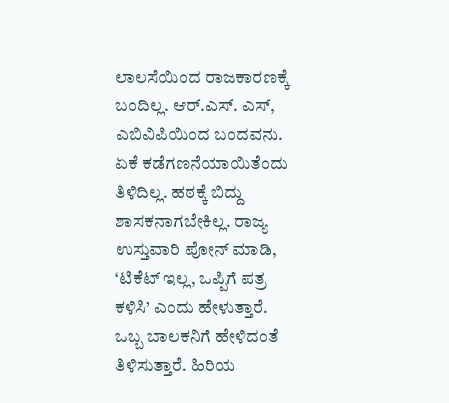ಲಾಲಸೆಯಿಂದ ರಾಜಕಾರಣಕ್ಕೆ ಬಂದಿಲ್ಲ. ಆರ್.ಎಸ್. ಎಸ್, ಎಬಿವಿಪಿಯಿಂದ ಬಂದವನು. ಏಕೆ ಕಡೆಗಣನೆಯಾಯಿತೆಂದು ತಿಳಿದಿಲ್ಲ. ಹಠಕ್ಕೆ ಬಿದ್ದು ಶಾಸಕನಾಗಬೇಕಿಲ್ಲ. ರಾಜ್ಯ ಉಸ್ತುವಾರಿ ಪೋನ್ ಮಾಡಿ, ‘ಟಿಕೆಟ್ ಇಲ್ಲ, ಒಪ್ಪಿಗೆ ಪತ್ರ ಕಳಿಸಿ’ ಎಂದು ಹೇಳುತ್ತಾರೆ. ಒಬ್ಬ ಬಾಲಕನಿಗೆ ಹೇಳಿದಂತೆ ತಿಳಿಸುತ್ತಾರೆ. ಹಿರಿಯ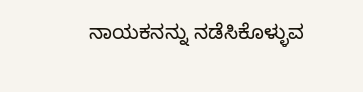ನಾಯಕನನ್ನು ನಡೆಸಿಕೊಳ್ಳುವ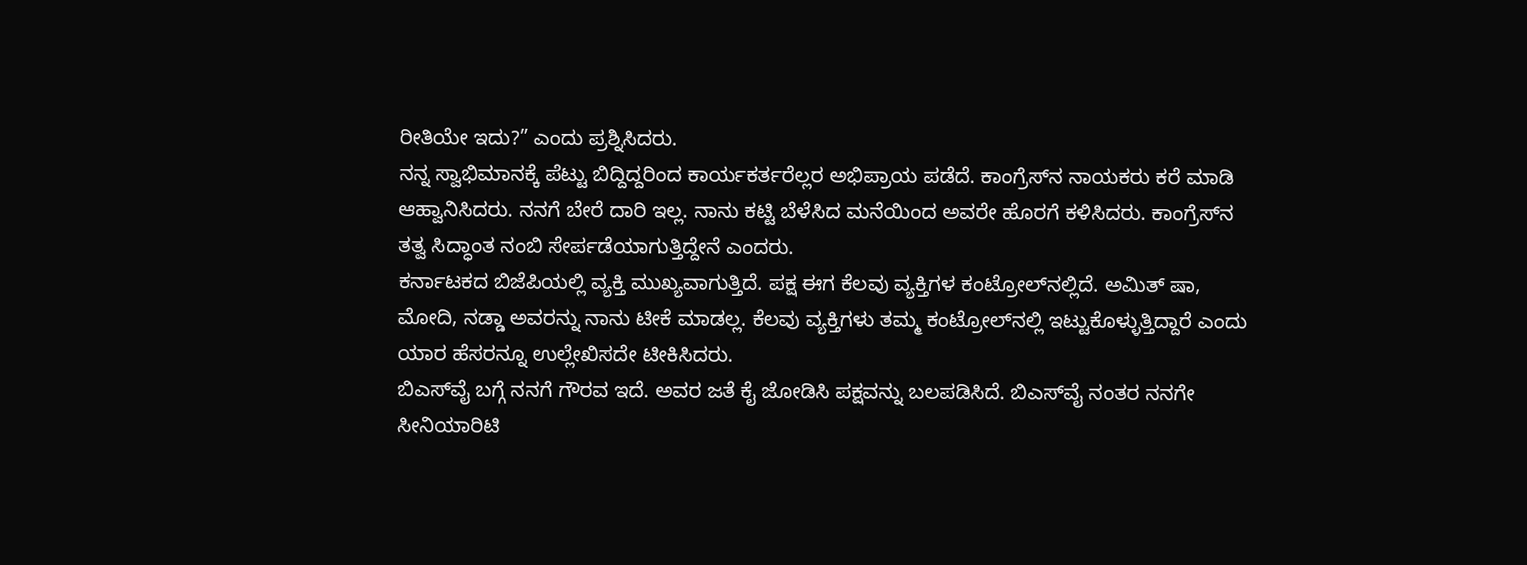ರೀತಿಯೇ ಇದು?” ಎಂದು ಪ್ರಶ್ನಿಸಿದರು.
ನನ್ನ ಸ್ವಾಭಿಮಾನಕ್ಕೆ ಪೆಟ್ಟು ಬಿದ್ದಿದ್ದರಿಂದ ಕಾರ್ಯಕರ್ತರೆಲ್ಲರ ಅಭಿಪ್ರಾಯ ಪಡೆದೆ. ಕಾಂಗ್ರೆಸ್‌ನ ನಾಯಕರು ಕರೆ ಮಾಡಿ ಆಹ್ವಾನಿಸಿದರು. ನನಗೆ ಬೇರೆ ದಾರಿ ಇಲ್ಲ. ನಾನು ಕಟ್ಟಿ ಬೆಳೆಸಿದ ಮನೆಯಿಂದ ಅವರೇ ಹೊರಗೆ ಕಳಿಸಿದರು. ಕಾಂಗ್ರೆಸ್‌ನ ತತ್ವ ಸಿದ್ಧಾಂತ ನಂಬಿ ಸೇರ್ಪಡೆಯಾಗುತ್ತಿದ್ದೇನೆ‌ ಎಂದರು.
ಕರ್ನಾಟಕದ ಬಿಜೆಪಿಯಲ್ಲಿ ವ್ಯಕ್ತಿ ಮುಖ್ಯವಾಗುತ್ತಿದೆ. ಪಕ್ಷ ಈಗ ಕೆಲವು ವ್ಯಕ್ತಿಗಳ ಕಂಟ್ರೋಲ್‌ನಲ್ಲಿದೆ. ಅಮಿತ್ ಷಾ‌, ಮೋದಿ, ನಡ್ಡಾ ಅವರನ್ನು ನಾನು ಟೀಕೆ ಮಾಡಲ್ಲ. ಕೆಲವು ವ್ಯಕ್ತಿಗಳು ತಮ್ಮ ಕಂಟ್ರೋಲ್‌ನಲ್ಲಿ ಇಟ್ಟುಕೊಳ್ಳುತ್ತಿದ್ದಾರೆ ಎಂದು ಯಾರ ಹೆಸರನ್ನೂ ಉಲ್ಲೇಖಿಸದೇ ಟೀಕಿಸಿದರು.
ಬಿಎಸ್‌ವೈ ಬಗ್ಗೆ ನನಗೆ ಗೌರವ ಇದೆ. ಅವರ ಜತೆ ಕೈ ಜೋಡಿಸಿ ಪಕ್ಷವನ್ನು ಬಲಪಡಿಸಿದೆ. ಬಿಎಸ್‌ವೈ ನಂತರ ನನಗೇ ಸೀನಿಯಾರಿಟಿ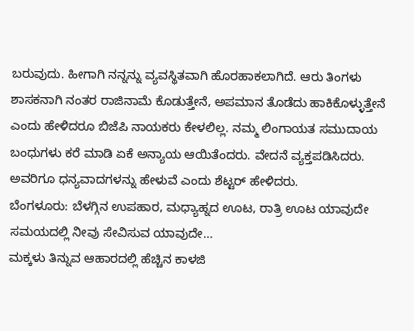ಬರುವುದು. ಹೀಗಾಗಿ ನನ್ನನ್ನು ವ್ಯವಸ್ಥಿತವಾಗಿ ಹೊರಹಾಕಲಾಗಿದೆ. ಆರು ತಿಂಗಳು ಶಾಸಕನಾಗಿ ನಂತರ ರಾಜಿನಾಮೆ ಕೊಡುತ್ತೇನೆ, ಅಪಮಾನ ತೊಡೆದು ಹಾಕಿಕೊಳ್ಳುತ್ತೇನೆ ಎಂದು ಹೇಳಿದರೂ ಬಿಜೆಪಿ ನಾಯಕರು ಕೇಳಲಿಲ್ಲ. ನಮ್ಮ‌ ಲಿಂಗಾಯತ ಸಮುದಾಯ ಬಂಧುಗಳು ಕರೆ ಮಾಡಿ ಏಕೆ ಅನ್ಯಾಯ ಆಯಿತೆಂದರು. ವೇದನೆ ವ್ಯಕ್ತಪಡಿಸಿದರು. ಅವರಿಗೂ ಧನ್ಯವಾದಗಳನ್ನು ಹೇಳುವೆ ಎಂದು ಶೆಟ್ಟರ್ ಹೇಳಿದರು.
ಬೆಂಗಳೂರು: ಬೆಳಗ್ಗಿನ ಉಪಹಾರ, ಮಧ್ಯಾಹ್ನದ ಊಟ, ರಾತ್ರಿ ಊಟ ಯಾವುದೇ ಸಮಯದಲ್ಲಿ ನೀವು ಸೇವಿಸುವ ಯಾವುದೇ…
ಮಕ್ಕಳು ತಿನ್ನುವ ಆಹಾರದಲ್ಲಿ ಹೆಚ್ಚಿನ ಕಾಳಜಿ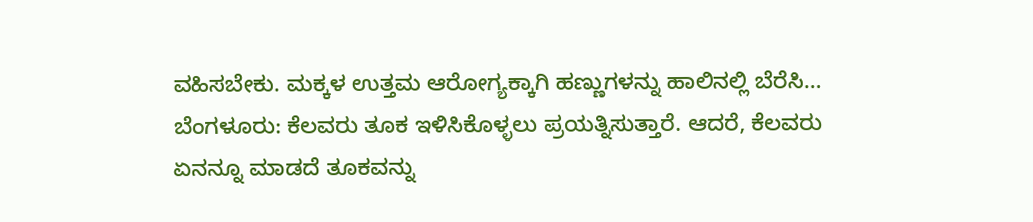ವಹಿಸಬೇಕು. ಮಕ್ಕಳ ಉತ್ತಮ ಆರೋಗ್ಯಕ್ಕಾಗಿ ಹಣ್ಣುಗಳನ್ನು ಹಾಲಿನಲ್ಲಿ ಬೆರೆಸಿ…
ಬೆಂಗಳೂರು: ಕೆಲವರು ತೂಕ ಇಳಿಸಿಕೊಳ್ಳಲು ಪ್ರಯತ್ನಿಸುತ್ತಾರೆ. ಆದರೆ, ಕೆಲವರು ಏನನ್ನೂ ಮಾಡದೆ ತೂಕವನ್ನು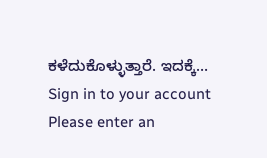ಕಳೆದುಕೊಳ್ಳುತ್ತಾರೆ. ಇದಕ್ಕೆ…
Sign in to your account
Please enter an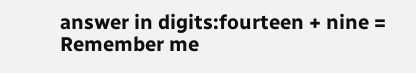answer in digits:fourteen + nine =
Remember me